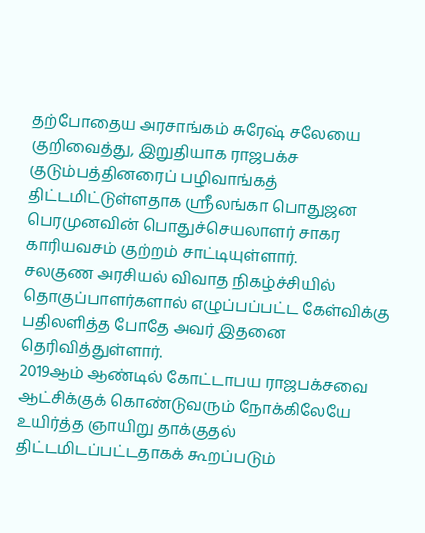தற்போதைய அரசாங்கம் சுரேஷ் சலேயை குறிவைத்து, இறுதியாக ராஜபக்ச குடும்பத்தினரைப் பழிவாங்கத் திட்டமிட்டுள்ளதாக ஸ்ரீலங்கா பொதுஜன பெரமுனவின் பொதுச்செயலாளர் சாகர காரியவசம் குற்றம் சாட்டியுள்ளார்.
சலகுண அரசியல் விவாத நிகழ்ச்சியில் தொகுப்பாளர்களால் எழுப்பப்பட்ட கேள்விக்கு பதிலளித்த போதே அவர் இதனை தெரிவித்துள்ளார்.
2019ஆம் ஆண்டில் கோட்டாபய ராஜபக்சவை ஆட்சிக்குக் கொண்டுவரும் நோக்கிலேயே உயிர்த்த ஞாயிறு தாக்குதல் திட்டமிடப்பட்டதாகக் கூறப்படும்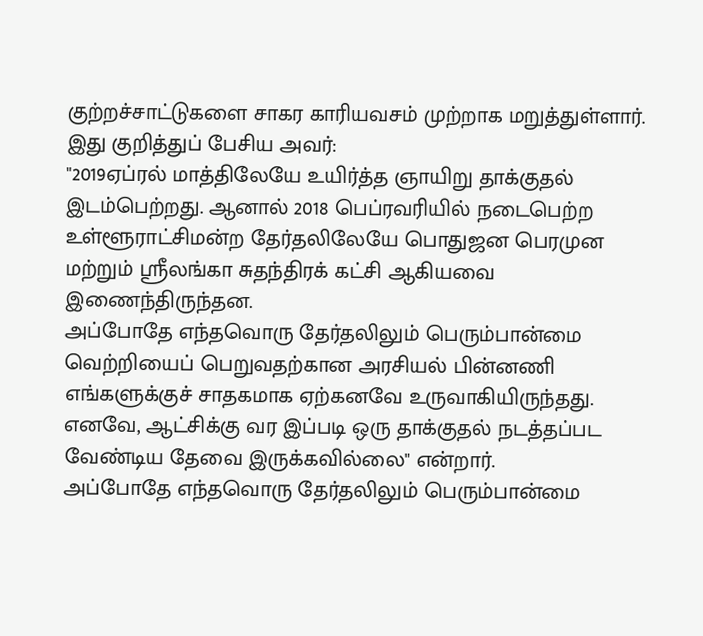குற்றச்சாட்டுகளை சாகர காரியவசம் முற்றாக மறுத்துள்ளார்.
இது குறித்துப் பேசிய அவர்:
"2019ஏப்ரல் மாத்திலேயே உயிர்த்த ஞாயிறு தாக்குதல் இடம்பெற்றது. ஆனால் 2018 பெப்ரவரியில் நடைபெற்ற உள்ளூராட்சிமன்ற தேர்தலிலேயே பொதுஜன பெரமுன மற்றும் ஸ்ரீலங்கா சுதந்திரக் கட்சி ஆகியவை இணைந்திருந்தன.
அப்போதே எந்தவொரு தேர்தலிலும் பெரும்பான்மை வெற்றியைப் பெறுவதற்கான அரசியல் பின்னணி எங்களுக்குச் சாதகமாக ஏற்கனவே உருவாகியிருந்தது. எனவே, ஆட்சிக்கு வர இப்படி ஒரு தாக்குதல் நடத்தப்பட வேண்டிய தேவை இருக்கவில்லை" என்றார்.
அப்போதே எந்தவொரு தேர்தலிலும் பெரும்பான்மை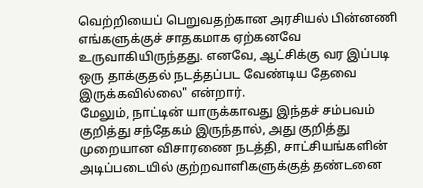வெற்றியைப் பெறுவதற்கான அரசியல் பின்னணி எங்களுக்குச் சாதகமாக ஏற்கனவே உருவாகியிருந்தது. எனவே, ஆட்சிக்கு வர இப்படி ஒரு தாக்குதல் நடத்தப்பட வேண்டிய தேவை இருக்கவில்லை" என்றார்.
மேலும், நாட்டின் யாருக்காவது இந்தச் சம்பவம் குறித்து சந்தேகம் இருந்தால், அது குறித்து முறையான விசாரணை நடத்தி, சாட்சியங்களின் அடிப்படையில் குற்றவாளிகளுக்குத் தண்டனை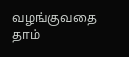வழங்குவதை தாம்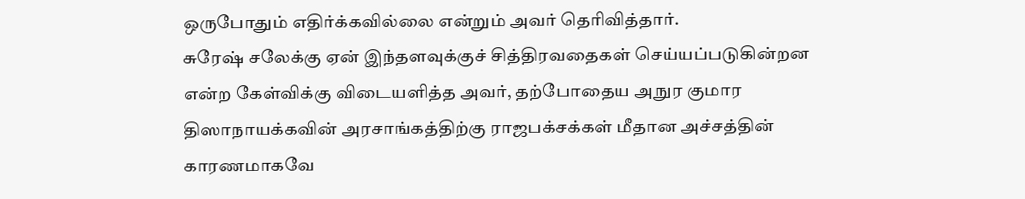ஒருபோதும் எதிர்க்கவில்லை என்றும் அவர் தெரிவித்தார்.
சுரேஷ் சலேக்கு ஏன் இந்தளவுக்குச் சித்திரவதைகள் செய்யப்படுகின்றன என்ற கேள்விக்கு விடையளித்த அவர், தற்போதைய அநுர குமார திஸாநாயக்கவின் அரசாங்கத்திற்கு ராஜபக்சக்கள் மீதான அச்சத்தின் காரணமாகவே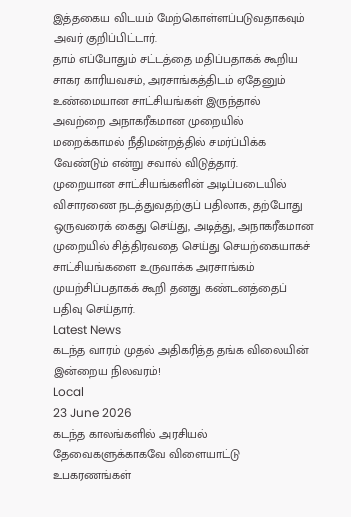இத்தகைய விடயம் மேற்கொள்ளப்படுவதாகவும் அவர் குறிப்பிட்டார்.
தாம் எப்போதும் சட்டத்தை மதிப்பதாகக் கூறிய சாகர காரியவசம், அரசாங்கத்திடம் ஏதேனும் உண்மையான சாட்சியங்கள் இருந்தால் அவற்றை அநாகரீகமான முறையில் மறைக்காமல் நீதிமன்றத்தில் சமர்ப்பிக்க வேண்டும் என்று சவால் விடுத்தார்.
முறையான சாட்சியங்களின் அடிப்படையில் விசாரணை நடத்துவதற்குப் பதிலாக, தற்போது ஒருவரைக் கைது செய்து, அடித்து, அநாகரீகமான முறையில் சித்திரவதை செய்து செயற்கையாகச் சாட்சியங்களை உருவாக்க அரசாங்கம் முயற்சிப்பதாகக் கூறி தனது கண்டனத்தைப் பதிவு செய்தார்.
Latest News
கடந்த வாரம் முதல் அதிகரித்த தங்க விலையின் இன்றைய நிலவரம்!
Local
23 June 2026
கடந்த காலங்களில் அரசியல் தேவைகளுக்காகவே விளையாட்டு உபகரணங்கள்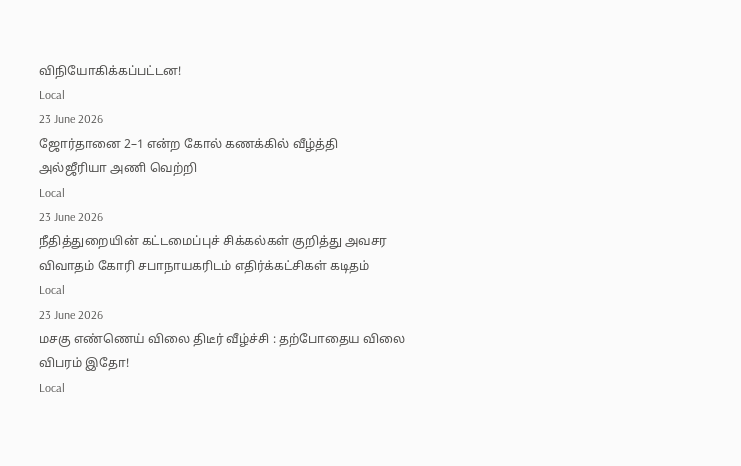விநியோகிக்கப்பட்டன!
Local
23 June 2026
ஜோர்தானை 2–1 என்ற கோல் கணக்கில் வீழ்த்தி அல்ஜீரியா அணி வெற்றி
Local
23 June 2026
நீதித்துறையின் கட்டமைப்புச் சிக்கல்கள் குறித்து அவசர விவாதம் கோரி சபாநாயகரிடம் எதிர்க்கட்சிகள் கடிதம்
Local
23 June 2026
மசகு எண்ணெய் விலை திடீர் வீழ்ச்சி : தற்போதைய விலை விபரம் இதோ!
Local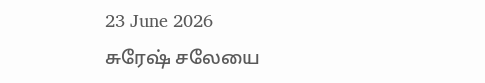23 June 2026
சுரேஷ் சலேயை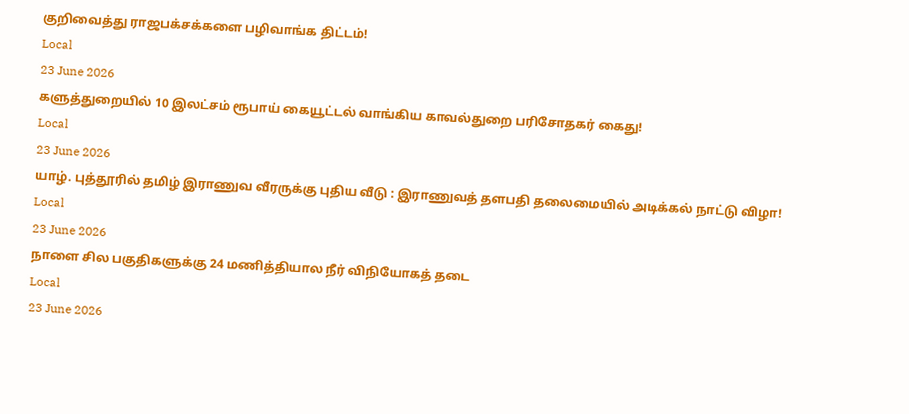குறிவைத்து ராஜபக்சக்களை பழிவாங்க திட்டம்!
Local
23 June 2026
களுத்துறையில் 10 இலட்சம் ரூபாய் கையூட்டல் வாங்கிய காவல்துறை பரிசோதகர் கைது!
Local
23 June 2026
யாழ். புத்தூரில் தமிழ் இராணுவ வீரருக்கு புதிய வீடு : இராணுவத் தளபதி தலைமையில் அடிக்கல் நாட்டு விழா!
Local
23 June 2026
நாளை சில பகுதிகளுக்கு 24 மணித்தியால நீர் விநியோகத் தடை
Local
23 June 2026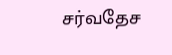சர்வதேச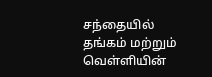சந்தையில் தங்கம் மற்றும் வெள்ளியின்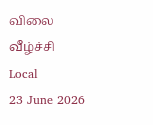விலை வீழ்ச்சி
Local
23 June 2026